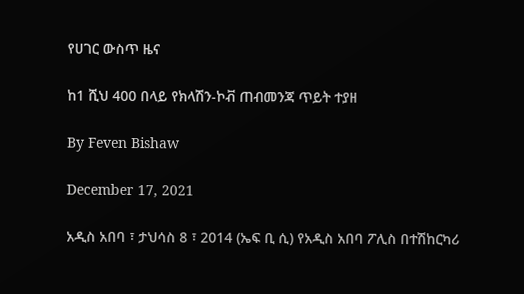የሀገር ውስጥ ዜና

ከ1 ሺህ 400 በላይ የክላሽን-ኮቭ ጠብመንጃ ጥይት ተያዘ

By Feven Bishaw

December 17, 2021

አዲስ አበባ ፣ ታህሳስ 8 ፣ 2014 (ኤፍ ቢ ሲ) የአዲስ አበባ ፖሊስ በተሽከርካሪ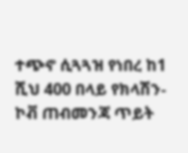ተጭኖ ሲጓጓዝ የነበረ ከ1 ሺህ 400 በላይ የክላሽን-ኮቭ ጠብመንጃ ጥይት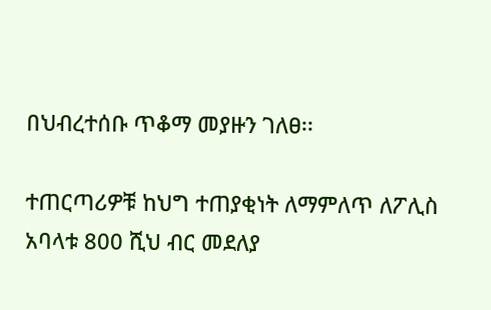በህብረተሰቡ ጥቆማ መያዙን ገለፀ፡፡

ተጠርጣሪዎቹ ከህግ ተጠያቂነት ለማምለጥ ለፖሊስ አባላቱ 800 ሺህ ብር መደለያ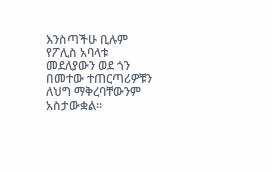እንስጣችሁ ቢሉም የፖሊስ አባላቱ መደለያውን ወደ ጎን በመተው ተጠርጣሪዎቹን ለህግ ማቅረባቸውንም አስታውቋል፡፡